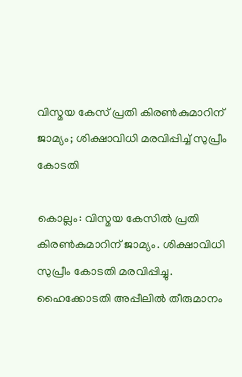വിസ്മയ കേസ് പ്രതി കിരണ്‍കുമാറിന് ജാമ്യം; ശിക്ഷാവിധി മരവിപ്പിച്ച് സുപ്രീം കോടതി

കൊല്ലം: വിസ്മയ കേസില്‍ പ്രതി കിരണ്‍കുമാറിന് ജാമ്യം. ശിക്ഷാവിധി സുപ്രീം കോടതി മരവിപ്പിച്ചു. ഹൈക്കോടതി അപ്പീലില്‍ തീരുമാനം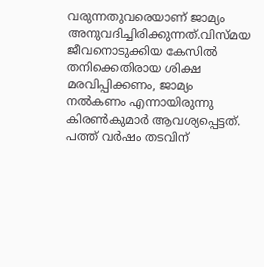വരുന്നതുവരെയാണ് ജാമ്യം അനുവദിച്ചിരിക്കുന്നത്.വിസ്മയ ജീവനൊടുക്കിയ കേസില്‍ തനിക്കെതിരായ ശിക്ഷ മരവിപ്പിക്കണം, ജാമ്യം നല്‍കണം എന്നായിരുന്നു കിരണ്‍കുമാര്‍ ആവശ്യപ്പെട്ടത്. പത്ത് വര്‍ഷം തടവിന്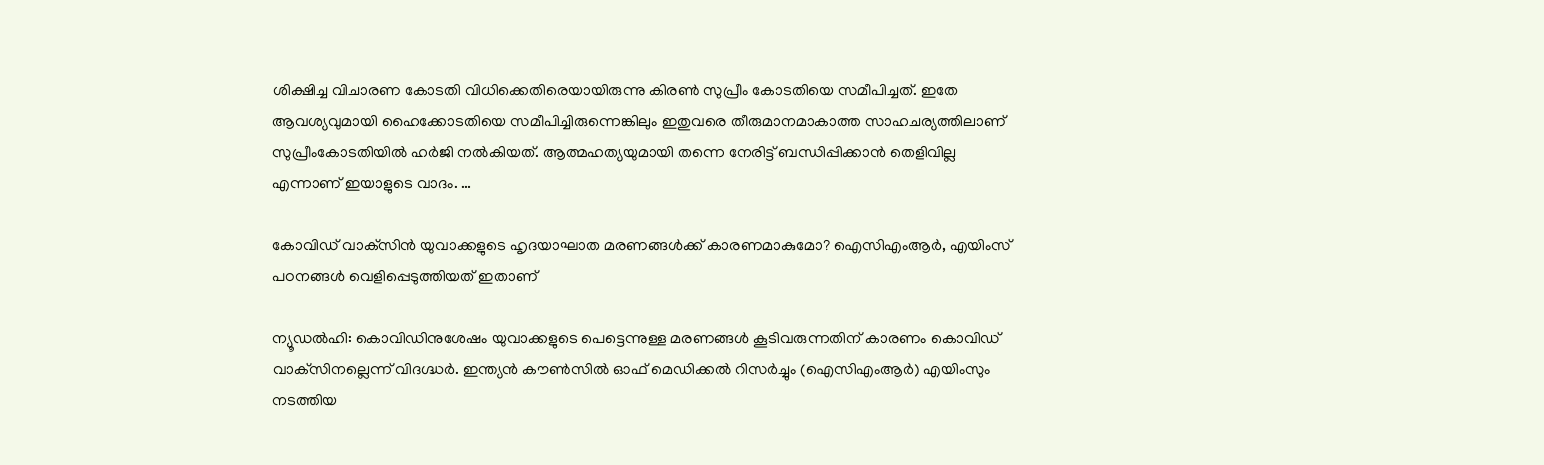ശിക്ഷിച്ച വിചാരണ കോടതി വിധിക്കെതിരെയായിരുന്നു കിരണ്‍ സുപ്രീം കോടതിയെ സമീപിച്ചത്. ഇതേ ആവശ്യവുമായി ഹൈക്കോടതിയെ സമീപിച്ചിരുന്നെങ്കിലും ഇതുവരെ തീരുമാനമാകാത്ത സാഹചര്യത്തിലാണ് സുപ്രീംകോടതിയില്‍ ഹര്‍ജി നല്‍കിയത്. ആത്മഹത്യയുമായി തന്നെ നേരിട്ട് ബന്ധിപ്പിക്കാന്‍ തെളിവില്ല എന്നാണ് ഇയാളുടെ വാദം. …

കോവിഡ് വാക്‌സിന്‍ യുവാക്കളുടെ ഹൃദയാഘാത മരണങ്ങള്‍ക്ക് കാരണമാകുമോ? ഐസിഎംആര്‍, എയിംസ് പഠനങ്ങള്‍ വെളിപ്പെടുത്തിയത് ഇതാണ്

ന്യൂഡല്‍ഹി: കൊവിഡിനുശേഷം യുവാക്കളുടെ പെട്ടെന്നുള്ള മരണങ്ങള്‍ കൂടിവരുന്നതിന് കാരണം കൊവിഡ് വാക്‌സിനല്ലെന്ന് വിദഗ്ദ്ധര്‍. ഇന്ത്യന്‍ കൗണ്‍സില്‍ ഓഫ് മെഡിക്കല്‍ റിസര്‍ച്ചും (ഐസിഎംആര്‍) എയിംസും നടത്തിയ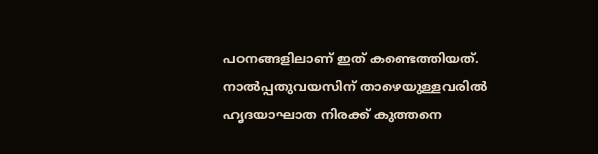പഠനങ്ങളിലാണ് ഇത് കണ്ടെത്തിയത്. നാല്‍പ്പതുവയസിന് താഴെയുള്ളവരില്‍ ഹൃദയാഘാത നിരക്ക് കുത്തനെ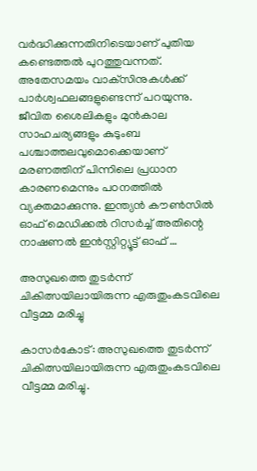വര്‍ദ്ധിക്കുന്നതിനിടെയാണ് പുതിയ കണ്ടെത്തല്‍ പുറത്തുവന്നത്. അതേസമയം വാക്‌സിനുകള്‍ക്ക് പാര്‍ശ്വഫലങ്ങളുണ്ടെന്ന് പറയുന്നു. ജീവിത ശൈലികളും മുന്‍കാല സാഹചര്യങ്ങളും കുടുംബ പശ്ചാത്തലവുമൊക്കെയാണ് മരണത്തിന് പിന്നിലെ പ്രധാന കാരണമെന്നും പഠനത്തില്‍ വ്യക്തമാക്കുന്നു. ഇന്ത്യന്‍ കൗണ്‍സില്‍ ഓഫ് മെഡിക്കല്‍ റിസര്‍ച്ച് അതിന്റെ നാഷണല്‍ ഇന്‍സ്റ്റിറ്റ്യൂട്ട് ഓഫ് …

അസുഖത്തെ തുടര്‍ന്ന് ചികിത്സയിലായിരുന്ന എരുതുംകടവിലെ വീട്ടമ്മ മരിച്ചു

കാസര്‍കോട്: അസുഖത്തെ തുടര്‍ന്ന് ചികിത്സയിലായിരുന്ന എരുതുംകടവിലെ വീട്ടമ്മ മരിച്ചു.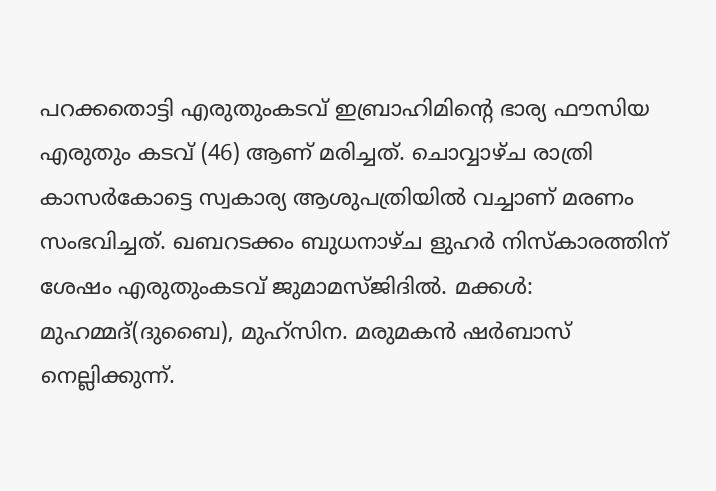പറക്കതൊട്ടി എരുതുംകടവ് ഇബ്രാഹിമിന്റെ ഭാര്യ ഫൗസിയ എരുതും കടവ് (46) ആണ് മരിച്ചത്. ചൊവ്വാഴ്ച രാത്രി കാസര്‍കോട്ടെ സ്വകാര്യ ആശുപത്രിയില്‍ വച്ചാണ് മരണം സംഭവിച്ചത്. ഖബറടക്കം ബുധനാഴ്ച ളുഹര്‍ നിസ്‌കാരത്തിന് ശേഷം എരുതുംകടവ് ജുമാമസ്ജിദില്‍. മക്കള്‍: മുഹമ്മദ്(ദുബൈ), മുഹ്‌സിന. മരുമകന്‍ ഷര്‍ബാസ് നെല്ലിക്കുന്ന്.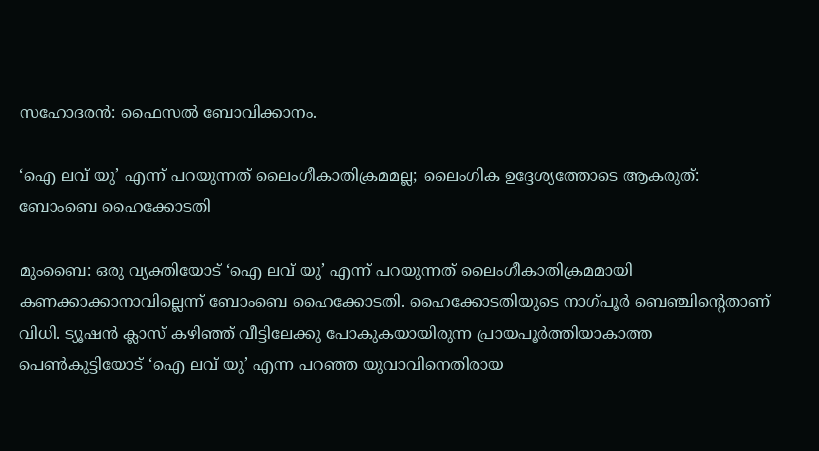സഹോദരന്‍: ഫൈസല്‍ ബോവിക്കാനം.

‘ഐ ലവ് യു’ എന്ന് പറയുന്നത് ലൈംഗീകാതിക്രമമല്ല; ലൈംഗിക ഉദ്ദേശ്യത്തോടെ ആകരുത്: ബോംബെ ഹൈക്കോടതി

മുംബൈ: ഒരു വ്യക്തിയോട് ‘ഐ ലവ് യു’ എന്ന് പറയുന്നത് ലൈംഗീകാതിക്രമമായി കണക്കാക്കാനാവില്ലെന്ന് ബോംബെ ഹൈക്കോടതി. ഹൈക്കോടതിയുടെ നാഗ്പൂര്‍ ബെഞ്ചിന്റെതാണ് വിധി. ട്യൂഷന്‍ ക്ലാസ് കഴിഞ്ഞ് വീട്ടിലേക്കു പോകുകയായിരുന്ന പ്രായപൂര്‍ത്തിയാകാത്ത പെണ്‍കുട്ടിയോട് ‘ഐ ലവ് യു’ എന്ന പറഞ്ഞ യുവാവിനെതിരായ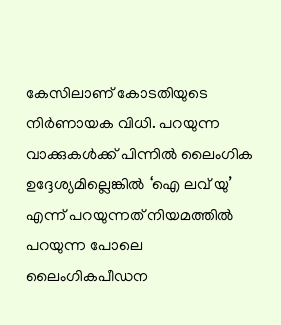കേസിലാണ് കോടതിയുടെ നിര്‍ണായക വിധി. പറയുന്ന വാക്കുകള്‍ക്ക് പിന്നില്‍ ലൈംഗിക ഉദ്ദേശ്യമില്ലെങ്കില്‍ ‘ഐ ലവ് യു’ എന്ന് പറയുന്നത് നിയമത്തില്‍ പറയുന്ന പോലെ ലൈംഗികപീഡന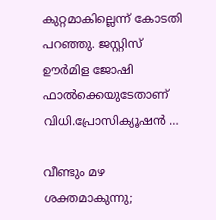കുറ്റമാകില്ലെന്ന് കോടതി പറഞ്ഞു. ജസ്റ്റിസ് ഊര്‍മിള ജോഷി ഫാല്‍ക്കെയുടേതാണ് വിധി.പ്രോസിക്യൂഷന്‍ …

വീണ്ടും മഴ ശക്തമാകുന്നു;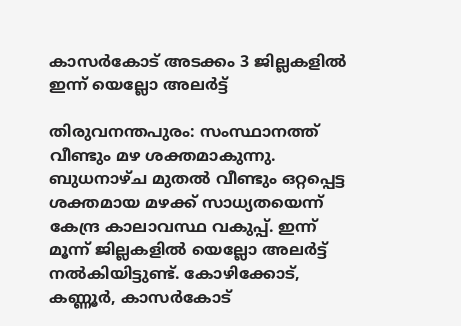കാസർകോട് അടക്കം 3 ജില്ലകളിൽ ഇന്ന് യെല്ലോ അലർട്ട്

തിരുവനന്തപുരം: സംസ്ഥാനത്ത് വീണ്ടും മഴ ശക്തമാകുന്നു. ബുധനാഴ്ച മുതൽ വീണ്ടും ഒറ്റപ്പെട്ട ശക്തമായ മഴക്ക് സാധ്യതയെന്ന് കേന്ദ്ര കാലാവസ്ഥ വകുപ്പ്. ഇന്ന് മൂന്ന് ജില്ലകളിൽ യെല്ലോ അലർട്ട് നൽകിയിട്ടുണ്ട്. കോഴിക്കോട്, കണ്ണൂർ, കാസർകോട്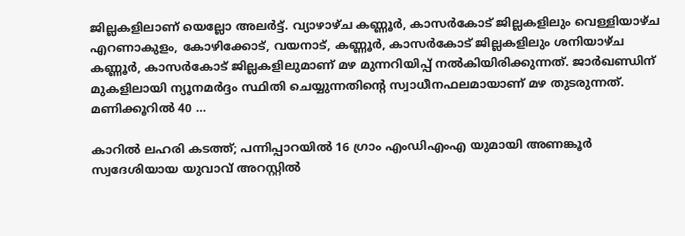ജില്ലകളിലാണ് യെല്ലോ അലർട്ട്. വ്യാഴാഴ്ച കണ്ണൂർ, കാസർകോട് ജില്ലകളിലും വെള്ളിയാഴ്ച എറണാകുളം, കോഴിക്കോട്, വയനാട്, കണ്ണൂർ, കാസർകോട് ജില്ലകളിലും ശനിയാഴ്ച കണ്ണൂർ, കാസർകോട് ജില്ലകളിലുമാണ് മഴ മുന്നറിയിപ്പ് നൽകിയിരിക്കുന്നത്. ജാർഖണ്ഡിന് മുകളിലായി ന്യൂനമർദ്ദം സ്ഥിതി ചെയ്യുന്നതിന്റെ സ്വാധീനഫലമായാണ് മഴ തുടരുന്നത്. മണിക്കൂറിൽ 40 …

കാറിൽ ലഹരി കടത്ത്; പന്നിപ്പാറയിൽ 16 ഗ്രാം എംഡിഎംഎ യുമായി അണങ്കൂർ സ്വദേശിയായ യുവാവ് അറസ്റ്റിൽ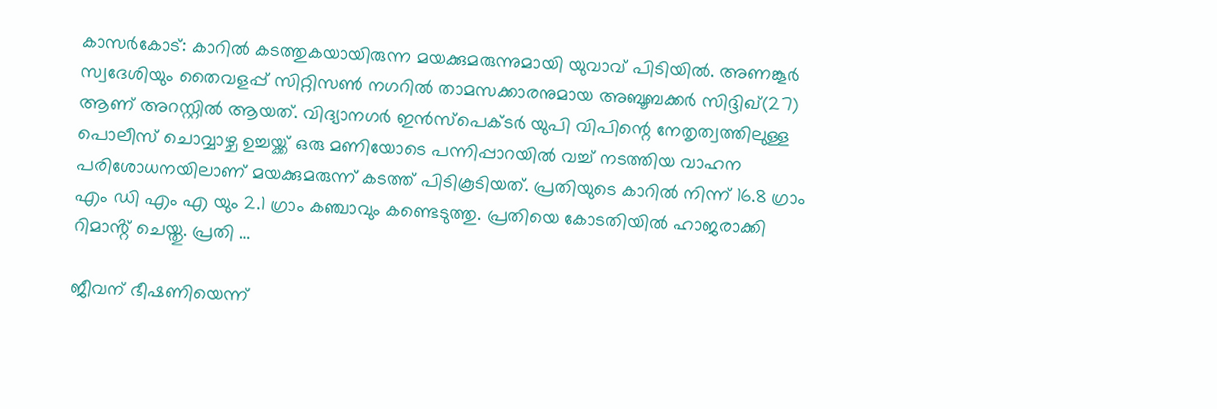കാസർകോട്: കാറിൽ കടത്തുകയായിരുന്ന മയക്കുമരുന്നുമായി യുവാവ് പിടിയിൽ. അണങ്കൂർ സ്വദേശിയും തൈവളപ്പ് സിറ്റിസൺ നഗറിൽ താമസക്കാരനുമായ അബൂബക്കർ സിദ്ദിഖ്(27) ആണ് അറസ്റ്റിൽ ആയത്. വിദ്യാനഗർ ഇൻസ്പെക്ടർ യുപി വിപിന്റെ നേതൃത്വത്തിലുള്ള പൊലീസ് ചൊവ്വാഴ്ച ഉച്ചയ്ക്ക് ഒരു മണിയോടെ പന്നിപ്പാറയിൽ വച്ച് നടത്തിയ വാഹന പരിശോധനയിലാണ് മയക്കുമരുന്ന് കടത്ത് പിടികൂടിയത്. പ്രതിയുടെ കാറിൽ നിന്ന് 16.8 ഗ്രാം എം ഡി എം എ യും 2.1 ഗ്രാം കഞ്ചാവും കണ്ടെടുത്തു. പ്രതിയെ കോടതിയിൽ ഹാജരാക്കി റിമാൻ്റ് ചെയ്തു. പ്രതി …

ജീവന് ഭീഷണിയെന്ന്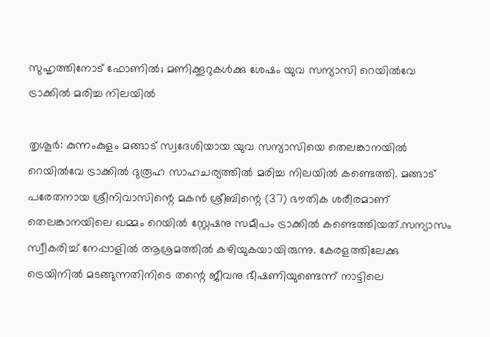സുഹൃത്തിനോട് ഫോണിൽ; മണിക്കൂറുകൾക്കു ശേഷം യുവ സന്യാസി റെയിൽവേ ട്രാക്കിൽ മരിച്ച നിലയിൽ

തൃശൂർ: കുന്നംകുളം മങ്ങാട് സ്വദേശിയായ യുവ സന്യാസിയെ തെലങ്കാനയിൽ റെയിൽവേ ട്രാക്കിൽ ദുരൂഹ സാഹചര്യത്തിൽ മരിച്ച നിലയിൽ കണ്ടെത്തി. മങ്ങാട് പരേതനായ ശ്രീനിവാസിന്റെ മകൻ ശ്രീബിന്റെ (37) ഭൗതിക ശരീരമാണ് തെലങ്കാനയിലെ ഖമ്മം റെയിൽ സ്റ്റേഷനു സമീപം ട്രാക്കിൽ കണ്ടെത്തിയത്.സന്യാസം സ്വീകരിച്ച് നേപ്പാളിൽ ആശ്രമത്തിൽ കഴിയുകയായിരുന്നു. കേരളത്തിലേക്കു ട്രെയിനിൽ മടങ്ങുന്നതിനിടെ തന്റെ ജീവനു ഭീഷണിയുണ്ടെന്ന് നാട്ടിലെ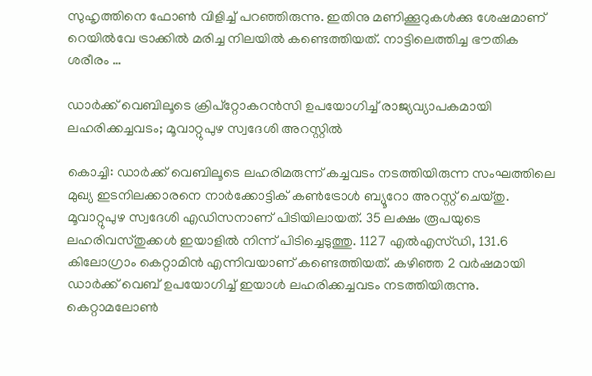സുഹൃത്തിനെ ഫോൺ വിളിച്ച് പറഞ്ഞിരുന്നു. ഇതിനു മണിക്കൂറുകൾക്കു ശേഷമാണ് റെയിൽവേ ട്രാക്കിൽ മരിച്ച നിലയിൽ കണ്ടെത്തിയത്. നാട്ടിലെത്തിച്ച ഭൗതിക ശരീരം …

ഡാർക്ക് വെബിലൂടെ ക്രിപ്റ്റോകറൻസി ഉപയോഗിച്ച് രാജ്യവ്യാപകമായി ലഹരിക്കച്ചവടം; മൂവാറ്റുപുഴ സ്വദേശി അറസ്റ്റിൽ

കൊച്ചി: ഡാർക്ക് വെബിലൂടെ ലഹരിമരുന്ന് കച്ചവടം നടത്തിയിരുന്ന സംഘത്തിലെ മുഖ്യ ഇടനിലക്കാരനെ നാർക്കോട്ടിക് കൺട്രോൾ ബ്യൂറോ അറസ്റ്റ് ചെയ്തു. മൂവാറ്റുപുഴ സ്വദേശി എഡിസനാണ് പിടിയിലായത്. 35 ലക്ഷം രൂപയുടെ ലഹരിവസ്തുക്കൾ ഇയാളിൽ നിന്ന് പിടിച്ചെടുത്തു. 1127 എൽഎസ്ഡി, 131.6 കിലോഗ്രാം കെറ്റാമിൻ എന്നിവയാണ് കണ്ടെത്തിയത്. കഴിഞ്ഞ 2 വർഷമായി ഡാർക്ക് വെബ് ഉപയോഗിച്ച് ഇയാൾ ലഹരിക്കച്ചവടം നടത്തിയിരുന്നു. കെറ്റാമലോൺ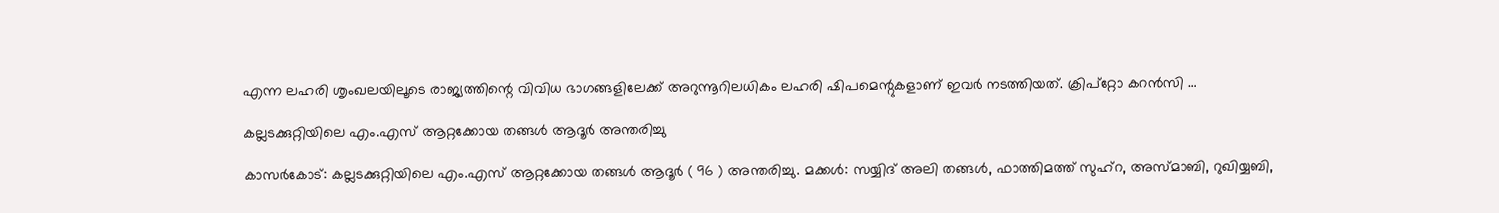എന്ന ലഹരി ശൃംഖലയിലൂടെ രാജ്യത്തിന്റെ വിവിധ ഭാഗങ്ങളിലേക്ക് അറുന്നൂറിലധികം ലഹരി ഷിപമെന്റുകളാണ് ഇവർ നടത്തിയത്. ക്രിപ്റ്റോ കറൻസി …

കല്ലടക്കുറ്റിയിലെ എം.എസ് ആറ്റക്കോയ തങ്ങൾ ആദൂർ അന്തരിച്ചു

കാസർകോട്: കല്ലടക്കുറ്റിയിലെ എം.എസ് ആറ്റക്കോയ തങ്ങൾ ആദൂർ ( 96 ) അന്തരിച്ചു. മക്കൾ: സയ്യിദ് അലി തങ്ങൾ, ഫാത്തിമത്ത് സുഹ്റ, അസ്മാബി, റുഖിയ്യബി,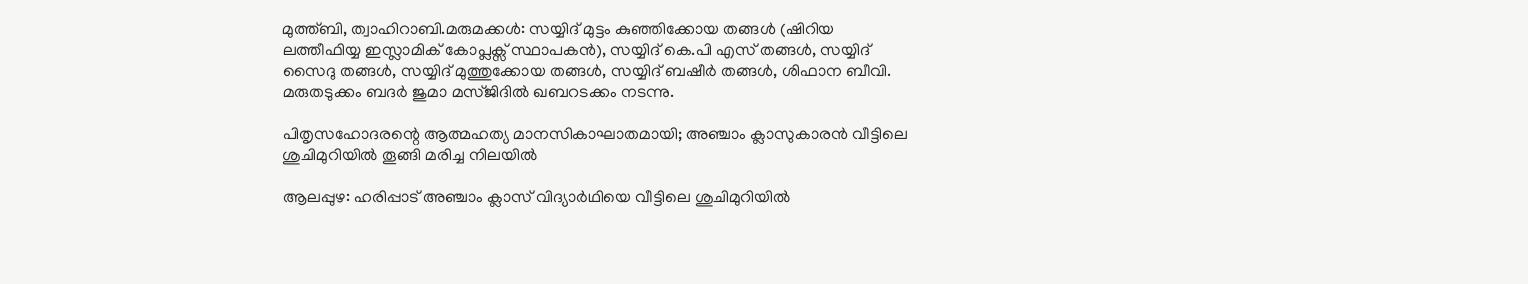മുത്ത്ബി, ത്വാഹിറാബി.മരുമക്കൾ: സയ്യിദ് മുട്ടം കുഞ്ഞിക്കോയ തങ്ങൾ (ഷിറിയ ലത്തീഫിയ്യ ഇസ്ലാമിക് കോപ്ലക്സ് സ്ഥാപകൻ), സയ്യിദ് കെ.പി എസ് തങ്ങൾ, സയ്യിദ് സൈദു തങ്ങൾ, സയ്യിദ് മുത്തുക്കോയ തങ്ങൾ, സയ്യിദ് ബഷീർ തങ്ങൾ, ശിഫാന ബീവി. മരുതടുക്കം ബദർ ജുമാ മസ്ജിദിൽ ഖബറടക്കം നടന്നു.

പിതൃസഹോദരന്റെ ആത്മഹത്യ മാനസികാഘാതമായി; അഞ്ചാം ക്ലാസുകാരൻ വീട്ടിലെ ശുചിമുറിയിൽ തൂങ്ങി മരിച്ച നിലയിൽ

ആലപ്പുഴ: ഹരിപ്പാട് അഞ്ചാം ക്ലാസ് വിദ്യാർഥിയെ വീട്ടിലെ ശുചിമുറിയിൽ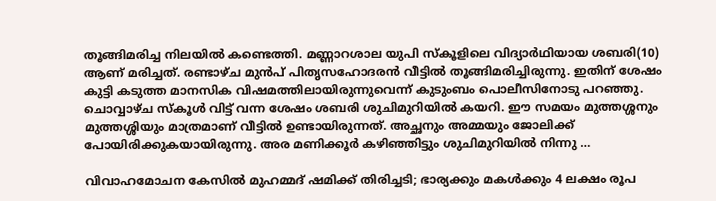തൂങ്ങിമരിച്ച നിലയിൽ കണ്ടെത്തി. മണ്ണാറശാല യുപി സ്കൂളിലെ വിദ്യാർഥിയായ ശബരി(10) ആണ് മരിച്ചത്. രണ്ടാഴ്ച മുൻപ് പിതൃസഹോദരൻ വീട്ടിൽ തൂങ്ങിമരിച്ചിരുന്നു. ഇതിന് ശേഷം കുട്ടി കടുത്ത മാനസിക വിഷമത്തിലായിരുന്നുവെന്ന് കുടുംബം പൊലീസിനോടു പറഞ്ഞു. ചൊവ്വാഴ്ച സ്കൂൾ വിട്ട് വന്ന ശേഷം ശബരി ശുചിമുറിയിൽ കയറി. ഈ സമയം മുത്തശ്ശനും മുത്തശ്ശിയും മാത്രമാണ് വീട്ടിൽ ഉണ്ടായിരുന്നത്. അച്ഛനും അമ്മയും ജോലിക്ക് പോയിരിക്കുകയായിരുന്നു. അര മണിക്കൂർ കഴിഞ്ഞിട്ടും ശുചിമുറിയിൽ നിന്നു …

വിവാഹമോചന കേസിൽ മുഹമ്മദ് ഷമിക്ക് തിരിച്ചടി; ഭാര്യക്കും മകൾക്കും 4 ലക്ഷം രൂപ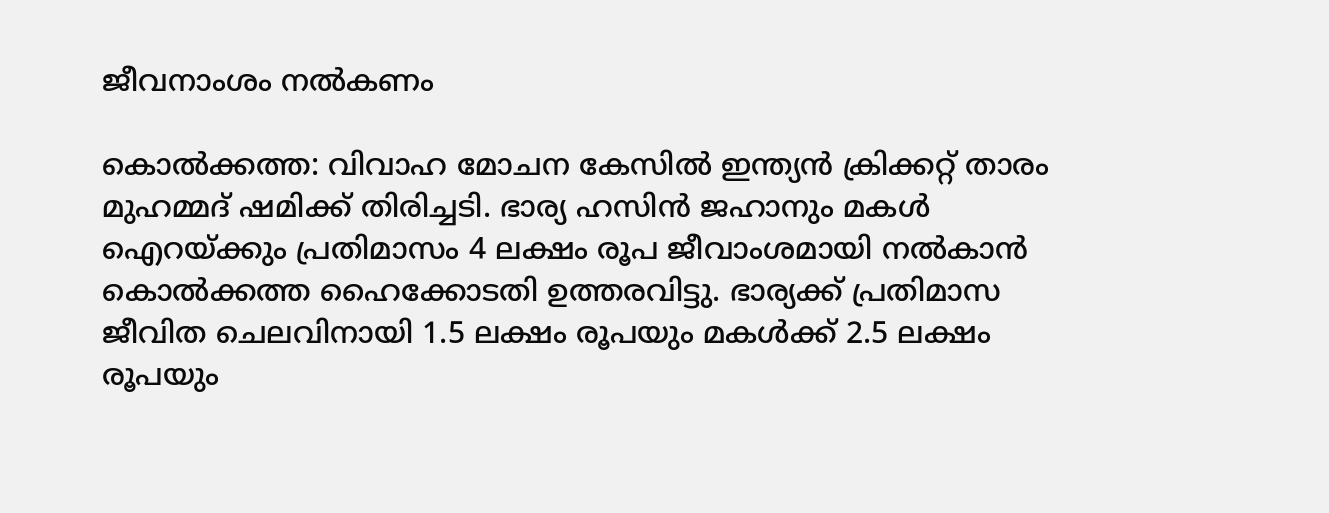ജീവനാംശം നൽകണം

കൊൽക്കത്ത: വിവാഹ മോചന കേസിൽ ഇന്ത്യൻ ക്രിക്കറ്റ് താരം മുഹമ്മദ് ഷമിക്ക് തിരിച്ചടി. ഭാര്യ ഹസിൻ ജഹാനും മകൾ ഐറയ്ക്കും പ്രതിമാസം 4 ലക്ഷം രൂപ ജീവാംശമായി നൽകാൻ കൊൽക്കത്ത ഹൈക്കോടതി ഉത്തരവിട്ടു. ഭാര്യക്ക് പ്രതിമാസ ജീവിത ചെലവിനായി 1.5 ലക്ഷം രൂപയും മകൾക്ക് 2.5 ലക്ഷം രൂപയും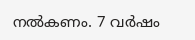നൽകണം. 7 വർഷം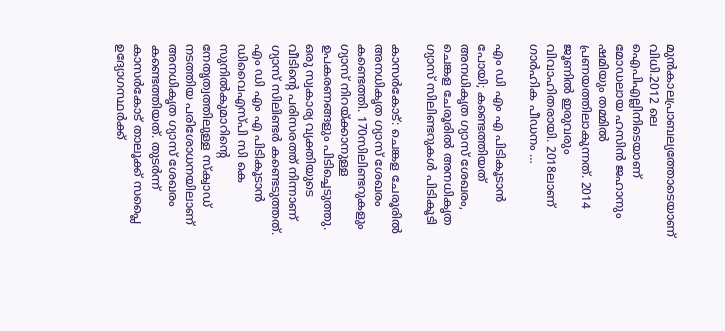മുൻകാലപ്രാബല്യത്തോടെയാണ് വിധി.2012 ലെ ഐപിഎല്ലിനിടെയാണ് മോഡലായ ഹസിൻ ജഹാനും ഷമിയും തമ്മിൽ പ്രണയത്തിലാകുന്നത്. 2014 ജൂണിൽ ഇരുവരും വിവാഹിതരായി. 2018ലാണ് ഗാർഹിക പീഡനം …

എം ഡി എം എ പിടികൂടാൻ പോയി; കണ്ടെത്തിയത് അനധികൃത ഗ്യാസ് ശേഖരം, ചെങ്കള ചേരൂരിൽ അനധികൃത ഗ്യാസ് സിലിണ്ടറുകൾ പിടികൂടി

കാസർകോട്: ചെങ്കള ചേരൂരിൽ അനധികൃത ഗ്യാസ് ശേഖരം കണ്ടെത്തി. 170സിലിണ്ടറുകളും ഗ്യാസ് നിറയ്ക്കാനുള്ള ഉപകരണങ്ങളും പിടിച്ചെടുത്തു. ഒരു സ്വകാര്യ വ്യക്തിയുടെ വീടിന്റെ പരിസരത്ത് നിന്നാണ് ഗ്യാസ് സിലിണ്ടർ കണ്ടെടുത്തത്. എം ഡി എം എ പിടികൂടാൻ ഡിവൈഎസ്പി സി കെ സുനിൽകുമാറിന്റെ നേതൃത്വത്തിലുള്ള സ്ക്വാഡ് നടത്തിയ പരിശോധനയിലാണ് അനധികൃത ഗ്യാസ് ശേഖരം കണ്ടെത്തിയത്. തുടർന്ന് കാസർകോട് താലൂക്ക് സപ്ലൈ ഉദ്യോഗസ്ഥർക്ക്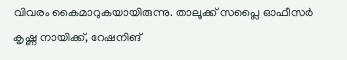വിവരം കൈമാറുകയായിരുന്നു. താലൂക്ക് സപ്ലൈ ഓഫീസർ കൃഷ്ണ നായിക്ക്, റേഷനിങ്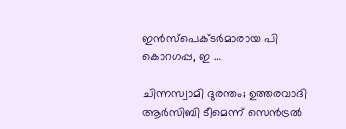ഇൻസ്പെക്ടർമാരായ പി കൊറഗപ്പ, ഇ …

ചിന്നസ്വാമി ദുരന്തം; ഉത്തരവാദി ആർസിബി ടീമെന്ന് സെൻട്രൽ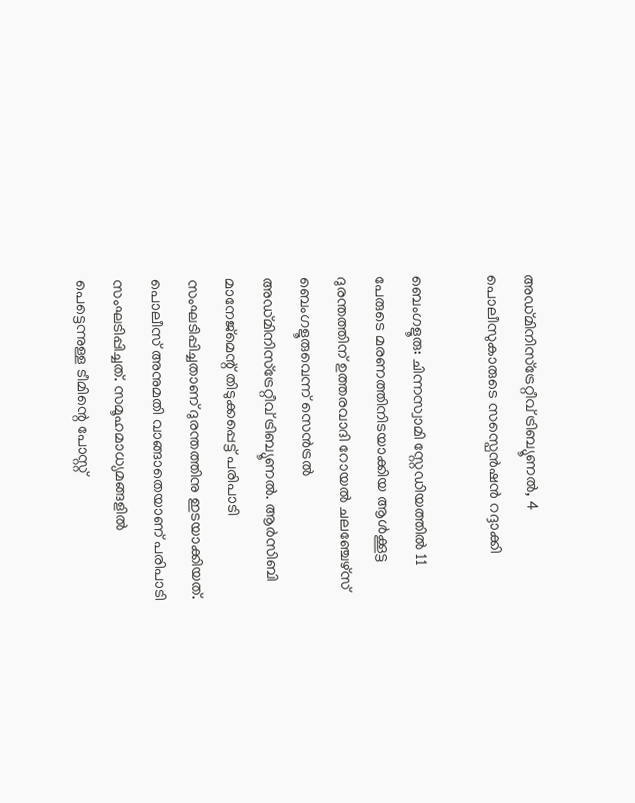അഡ്മിനിസ്ട്രേറ്റീവ് ട്രിബ്യൂണൽ, 4 പൊലീസുകാരുടെ സസ്പെൻഷൻ റദ്ദാക്കി

ബെംഗളൂരു: ചിന്നസ്വാമി സ്റ്റേഡിയത്തിൽ 11 പേരുടെ മരണത്തിനിടയാക്കിയ ആൾക്കൂട്ട ദുരന്തത്തിന് ഉത്തരവാദി റോയൽ ചലഞ്ചേഴ്സ് ബെംഗളൂരുവെന്ന് സെൻട്രൽ അഡ്മിനിസ്ട്രേറ്റീവ് ട്രിബ്യൂണൽ. ആർസിബി മാനേജ്മെന്റ് തിടുക്കപ്പെട്ട് പരിപാടി സംഘടിപ്പിച്ചതാണ് ദുരന്തത്തിനു ഇടയാക്കിയത്. പൊലീസ് അനുമതി വാങ്ങാതെയാണ് പരിപാടി സംഘടിപ്പിച്ചത്. സമൂഹമാധ്യമങ്ങളിൽ പെട്ടെന്നുള്ള ടീമിന്റെ പോസ്റ്റ്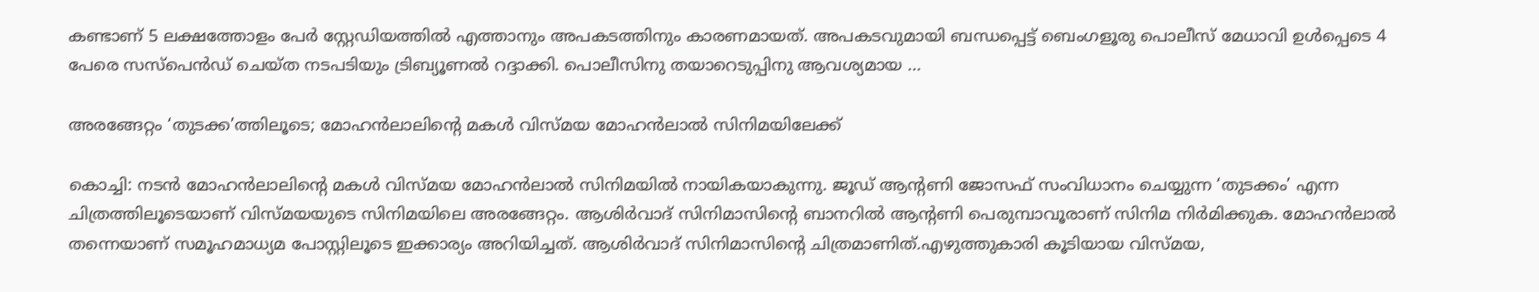കണ്ടാണ് 5 ലക്ഷത്തോളം പേർ സ്റ്റേഡിയത്തിൽ എത്താനും അപകടത്തിനും കാരണമായത്. അപകടവുമായി ബന്ധപ്പെട്ട് ബെംഗളൂരു പൊലീസ് മേധാവി ഉൾപ്പെടെ 4 പേരെ സസ്പെൻഡ് ചെയ്ത നടപടിയും ട്രിബ്യൂണൽ റദ്ദാക്കി. പൊലീസിനു തയാറെടുപ്പിനു ആവശ്യമായ …

അരങ്ങേറ്റം ‘തുടക്ക’ത്തിലൂടെ; മോഹൻലാലിന്റെ മകൾ വിസ്മയ മോഹൻലാൽ സിനിമയിലേക്ക്

കൊച്ചി: നടൻ മോഹൻലാലിന്റെ മകൾ വിസ്മയ മോഹൻലാൽ സിനിമയിൽ നായികയാകുന്നു. ജൂഡ് ആന്റണി ജോസഫ് സംവിധാനം ചെയ്യുന്ന ‘തുടക്കം’ എന്ന ചിത്രത്തിലൂടെയാണ് വിസ്മയയുടെ സിനിമയിലെ അരങ്ങേറ്റം. ആശിർവാദ് സിനിമാസിന്റെ ബാനറിൽ ആന്റണി പെരുമ്പാവൂരാണ് സിനിമ നിർമിക്കുക. മോഹൻലാൽ തന്നെയാണ് സമൂഹമാധ്യമ പോസ്റ്റിലൂടെ ഇക്കാര്യം അറിയിച്ചത്. ആശിർവാദ് സിനിമാസിന്റെ ചിത്രമാണിത്.എഴുത്തുകാരി കൂടിയായ വിസ്മയ,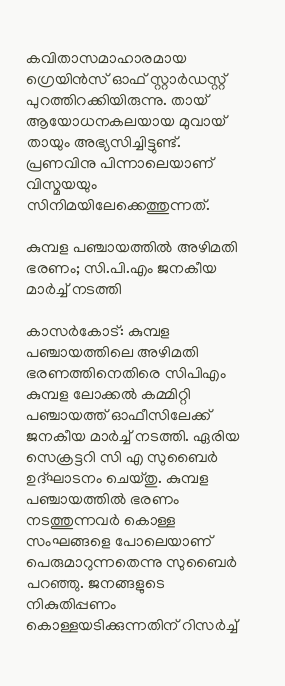കവിതാസമാഹാരമായ ഗ്രെയിൻസ് ഓഫ് സ്റ്റാർഡസ്റ്റ് പുറത്തിറക്കിയിരുന്നു. തായ് ആയോധനകലയായ മുവായ് തായും അഭ്യസിച്ചിട്ടുണ്ട്. പ്രണവിനു പിന്നാലെയാണ് വിസ്മയയും സിനിമയിലേക്കെത്തുന്നത്.

കുമ്പള പഞ്ചായത്തിൽ അഴിമതി ഭരണം; സി.പി.എം ജനകീയ മാർച്ച് നടത്തി

കാസർകോട്: കുമ്പള പഞ്ചായത്തിലെ അഴിമതി ഭരണത്തിനെതിരെ സിപിഎം കുമ്പള ലോക്കൽ കമ്മിറ്റി പഞ്ചായത്ത്‌ ഓഫീസിലേക്ക് ജനകീയ മാർച്ച്‌ നടത്തി. ഏരിയ സെക്രട്ടറി സി എ സുബൈർ ഉദ്ഘാടനം ചെയ്തു. കുമ്പള പഞ്ചായത്തിൽ ഭരണം നടത്തുന്നവർ കൊള്ള സംഘങ്ങളെ പോലെയാണ് പെരുമാറുന്നതെന്നു സുബൈർ പറഞ്ഞു. ജനങ്ങളുടെ നികുതിപ്പണം കൊള്ളയടിക്കുന്നതിന് റിസർച്ച്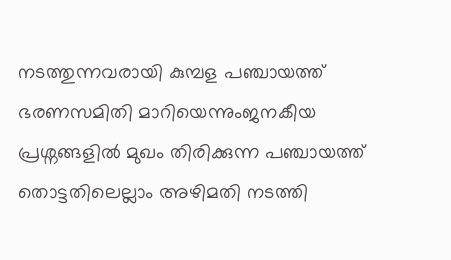നടത്തുന്നവരായി കുമ്പള പഞ്ചായത്ത് ഭരണസമിതി മാറിയെന്നുംജനകീയ പ്രശ്നങ്ങളിൽ മുഖം തിരിക്കുന്ന പഞ്ചായത്ത് തൊട്ടതിലെല്ലാം അഴിമതി നടത്തി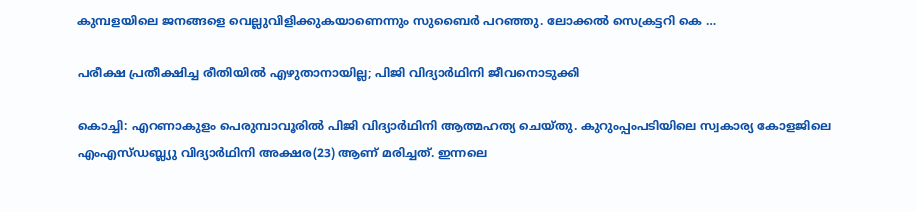കുമ്പളയിലെ ജനങ്ങളെ വെല്ലുവിളിക്കുകയാണെന്നും സുബൈർ പറഞ്ഞു. ലോക്കൽ സെക്രട്ടറി കെ …

പരീക്ഷ പ്രതീക്ഷിച്ച രീതിയിൽ എഴുതാനായില്ല; പിജി വിദ്യാർഥിനി ജീവനൊടുക്കി

കൊച്ചി: എറണാകുളം പെരുമ്പാവൂരിൽ പിജി വിദ്യാർഥിനി ആത്മഹത്യ ചെയ്തു. കുറുംപ്പംപടിയിലെ സ്വകാര്യ കോളജിലെ എംഎസ്ഡബ്ല്യു വിദ്യാർഥിനി അക്ഷര(23) ആണ് മരിച്ചത്. ഇന്നലെ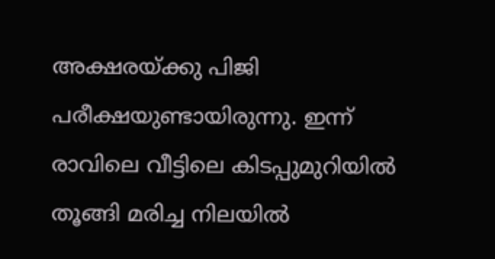അക്ഷരയ്ക്കു പിജി പരീക്ഷയുണ്ടായിരുന്നു. ഇന്ന് രാവിലെ വീട്ടിലെ കിടപ്പുമുറിയിൽ തൂങ്ങി മരിച്ച നിലയിൽ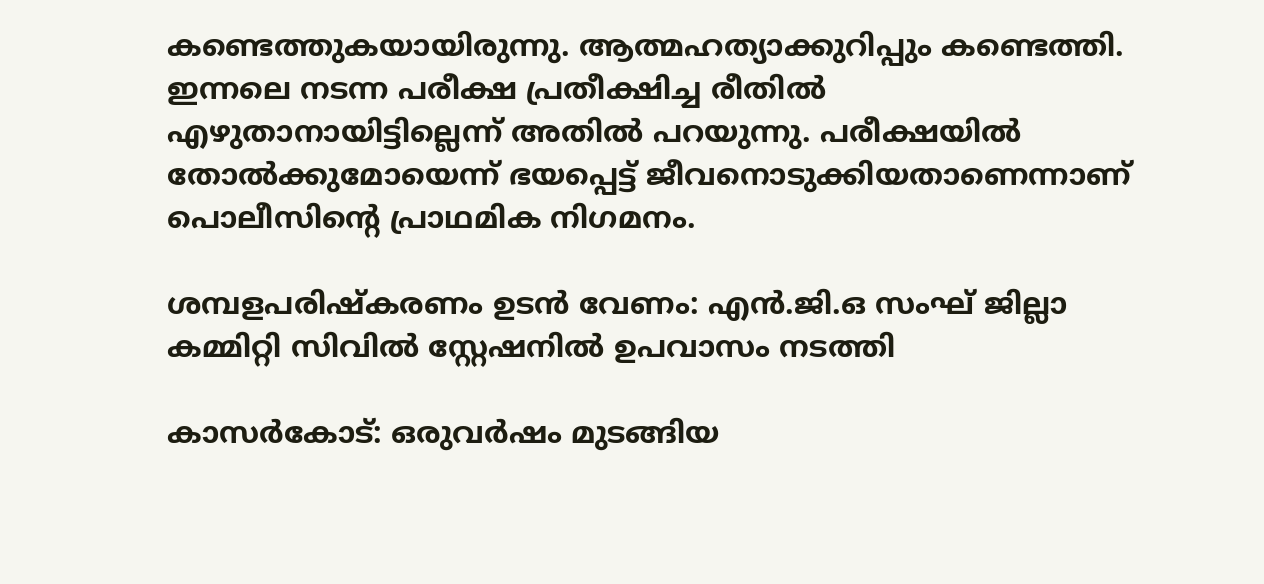കണ്ടെത്തുകയായിരുന്നു. ആത്മഹത്യാക്കുറിപ്പും കണ്ടെത്തി. ഇന്നലെ നടന്ന പരീക്ഷ പ്രതീക്ഷിച്ച രീതിൽ എഴുതാനായിട്ടില്ലെന്ന് അതിൽ പറയുന്നു. പരീക്ഷയിൽ തോൽക്കുമോയെന്ന് ഭയപ്പെട്ട് ജീവനൊടുക്കിയതാണെന്നാണ് പൊലീസിന്റെ പ്രാഥമിക നിഗമനം.

ശമ്പളപരിഷ്‌കരണം ഉടന്‍ വേണം: എന്‍.ജി.ഒ സംഘ് ജില്ലാ കമ്മിറ്റി സിവില്‍ സ്റ്റേഷനില്‍ ഉപവാസം നടത്തി

കാസര്‍കോട്: ഒരുവര്‍ഷം മുടങ്ങിയ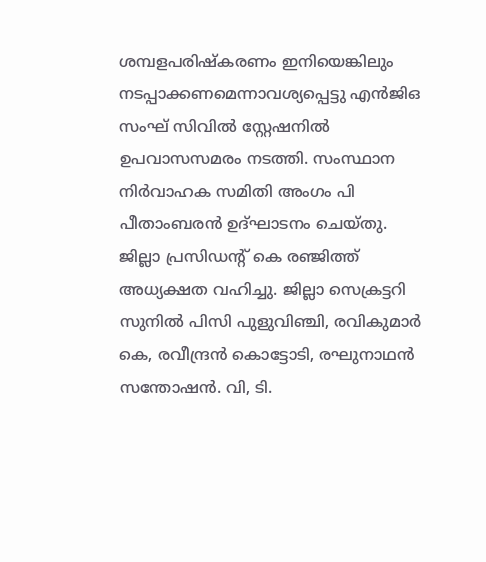ശമ്പളപരിഷ്‌കരണം ഇനിയെങ്കിലും നടപ്പാക്കണമെന്നാവശ്യപ്പെട്ടു എന്‍ജിഒ സംഘ് സിവില്‍ സ്റ്റേഷനില്‍ ഉപവാസസമരം നടത്തി. സംസ്ഥാന നിര്‍വാഹക സമിതി അംഗം പി പീതാംബരന്‍ ഉദ്ഘാടനം ചെയ്തു. ജില്ലാ പ്രസിഡന്റ് കെ രഞ്ജിത്ത് അധ്യക്ഷത വഹിച്ചു. ജില്ലാ സെക്രട്ടറി സുനില്‍ പിസി പുളുവിഞ്ചി, രവികുമാര്‍ കെ, രവീന്ദ്രന്‍ കൊട്ടോടി, രഘുനാഥന്‍ സന്തോഷന്‍. വി, ടി.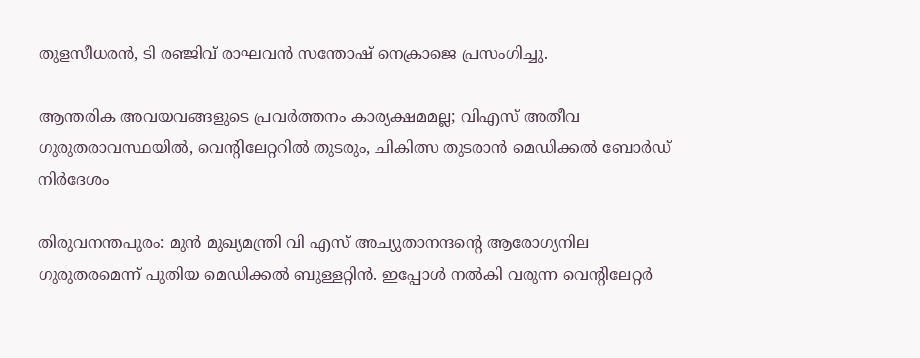തുളസീധരന്‍, ടി രഞ്ജിവ് രാഘവന്‍ സന്തോഷ് നെക്രാജെ പ്രസംഗിച്ചു.

ആന്തരിക അവയവങ്ങളുടെ പ്രവര്‍ത്തനം കാര്യക്ഷമമല്ല; വിഎസ് അതീവ ഗുരുതരാവസ്ഥയില്‍, വെന്റിലേറ്ററില്‍ തുടരും, ചികിത്സ തുടരാന്‍ മെഡിക്കല്‍ ബോര്‍ഡ് നിര്‍ദേശം

തിരുവനന്തപുരം: മുന്‍ മുഖ്യമന്ത്രി വി എസ് അച്യുതാനന്ദന്റെ ആരോഗ്യനില ഗുരുതരമെന്ന് പുതിയ മെഡിക്കല്‍ ബുള്ളറ്റിന്‍. ഇപ്പോള്‍ നല്‍കി വരുന്ന വെന്റിലേറ്റര്‍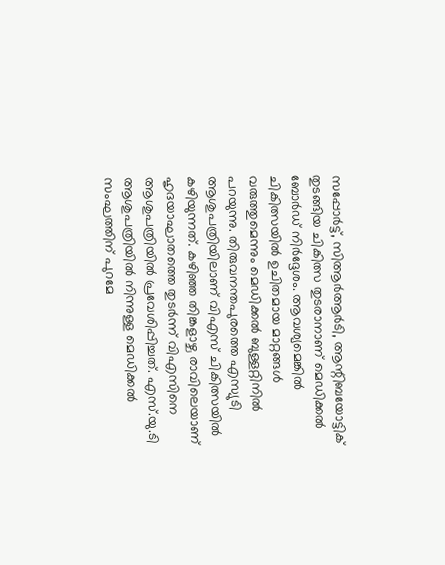സപ്പോര്‍ട്ട്, സിആര്‍ആര്‍ടി, ആന്റിബയോട്ടിക് തുടങ്ങിയ ചികിത്സ തുടരാനാണ് മെഡിക്കല്‍ ബോര്‍ഡ് നിര്‍ദ്ദേശം. ആവശ്യമെങ്കില്‍ ചികിത്സയില്‍ ഉചിതമായ മാറ്റങ്ങള്‍ വരുത്തുമെന്നും മെഡിക്കല്‍ ബുള്ളറ്റിനില്‍ പറയുന്നു. തിരുവനന്തപുരത്തെ എസ്യുടി ആശുപത്രിയിലാണ് വിഎസ് ചികിത്സയില്‍ കഴിയുന്നത്. കഴിഞ്ഞ തിങ്കളാഴ്ച രാവിലെയാണ് ഹൃദയാഘാതത്തെ തുടര്‍ന്ന് വിഎസിനെ ആശുപത്രിയില്‍ പ്രവേശിപ്പിച്ചത്. എസ്.യു.ടി ആശുപത്രിയില്‍ നിന്നുള്ള മെഡിക്കല്‍ സംഘത്തിന് പുറമേ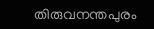തിരുവനന്തപുരം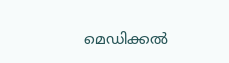മെഡിക്കല്‍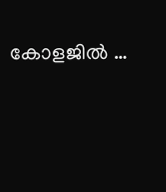കോളജില്‍ …